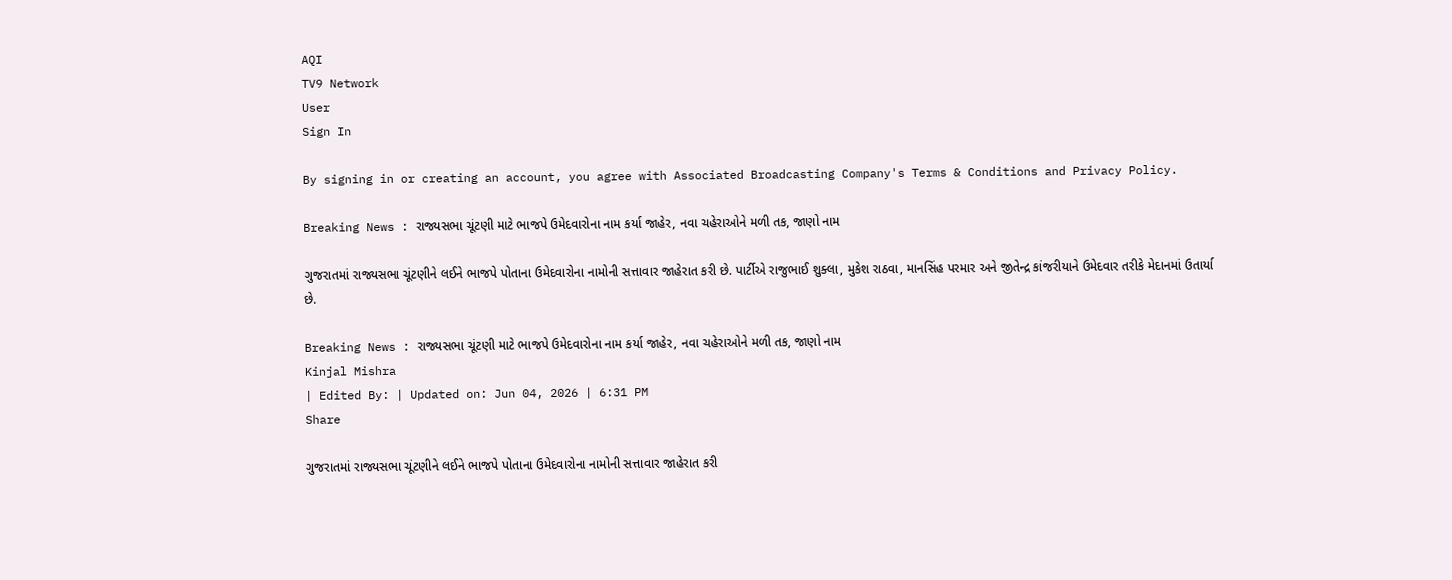AQI
TV9 Network
User
Sign In

By signing in or creating an account, you agree with Associated Broadcasting Company's Terms & Conditions and Privacy Policy.

Breaking News : રાજ્યસભા ચૂંટણી માટે ભાજપે ઉમેદવારોના નામ કર્યા જાહેર, નવા ચહેરાઓને મળી તક, જાણો નામ

ગુજરાતમાં રાજ્યસભા ચૂંટણીને લઈને ભાજપે પોતાના ઉમેદવારોના નામોની સત્તાવાર જાહેરાત કરી છે. પાર્ટીએ રાજુભાઈ શુક્લા, મુકેશ રાઠવા, માનસિંહ પરમાર અને જીતેન્દ્ર કાંજરીયાને ઉમેદવાર તરીકે મેદાનમાં ઉતાર્યા છે.

Breaking News : રાજ્યસભા ચૂંટણી માટે ભાજપે ઉમેદવારોના નામ કર્યા જાહેર, નવા ચહેરાઓને મળી તક, જાણો નામ
Kinjal Mishra
| Edited By: | Updated on: Jun 04, 2026 | 6:31 PM
Share

ગુજરાતમાં રાજ્યસભા ચૂંટણીને લઈને ભાજપે પોતાના ઉમેદવારોના નામોની સત્તાવાર જાહેરાત કરી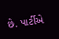છે. પાર્ટીએ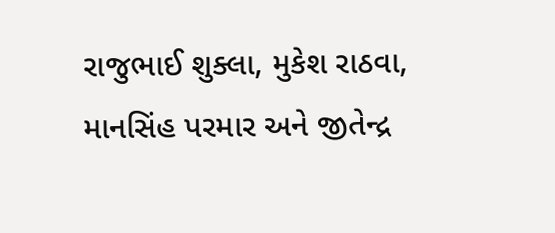રાજુભાઈ શુક્લા, મુકેશ રાઠવા, માનસિંહ પરમાર અને જીતેન્દ્ર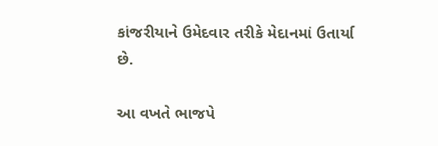કાંજરીયાને ઉમેદવાર તરીકે મેદાનમાં ઉતાર્યા છે.

આ વખતે ભાજપે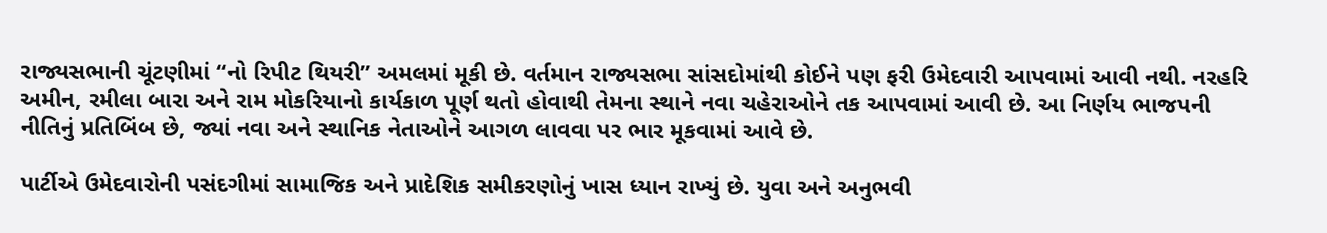રાજ્યસભાની ચૂંટણીમાં “નો રિપીટ થિયરી” અમલમાં મૂકી છે. વર્તમાન રાજ્યસભા સાંસદોમાંથી કોઈને પણ ફરી ઉમેદવારી આપવામાં આવી નથી. નરહરિ અમીન, રમીલા બારા અને રામ મોકરિયાનો કાર્યકાળ પૂર્ણ થતો હોવાથી તેમના સ્થાને નવા ચહેરાઓને તક આપવામાં આવી છે. આ નિર્ણય ભાજપની નીતિનું પ્રતિબિંબ છે, જ્યાં નવા અને સ્થાનિક નેતાઓને આગળ લાવવા પર ભાર મૂકવામાં આવે છે.

પાર્ટીએ ઉમેદવારોની પસંદગીમાં સામાજિક અને પ્રાદેશિક સમીકરણોનું ખાસ ધ્યાન રાખ્યું છે. યુવા અને અનુભવી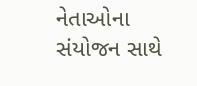નેતાઓના સંયોજન સાથે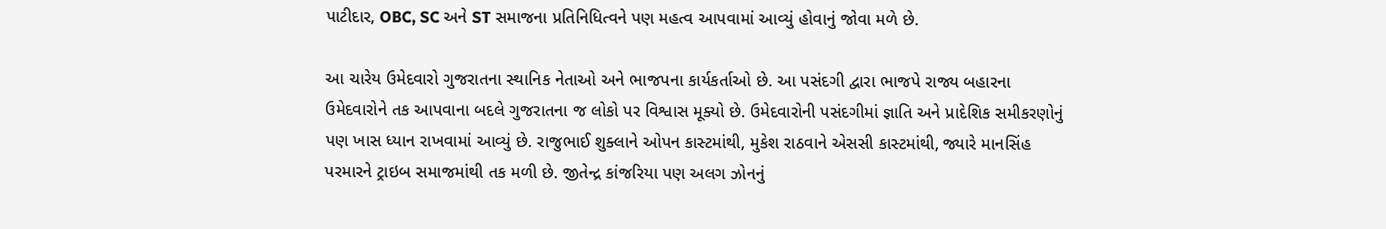પાટીદાર, OBC, SC અને ST સમાજના પ્રતિનિધિત્વને પણ મહત્વ આપવામાં આવ્યું હોવાનું જોવા મળે છે.

આ ચારેય ઉમેદવારો ગુજરાતના સ્થાનિક નેતાઓ અને ભાજપના કાર્યકર્તાઓ છે. આ પસંદગી દ્વારા ભાજપે રાજ્ય બહારના ઉમેદવારોને તક આપવાના બદલે ગુજરાતના જ લોકો પર વિશ્વાસ મૂક્યો છે. ઉમેદવારોની પસંદગીમાં જ્ઞાતિ અને પ્રાદેશિક સમીકરણોનું પણ ખાસ ધ્યાન રાખવામાં આવ્યું છે. રાજુભાઈ શુક્લાને ઓપન કાસ્ટમાંથી, મુકેશ રાઠવાને એસસી કાસ્ટમાંથી, જ્યારે માનસિંહ પરમારને ટ્રાઇબ સમાજમાંથી તક મળી છે. જીતેન્દ્ર કાંજરિયા પણ અલગ ઝોનનું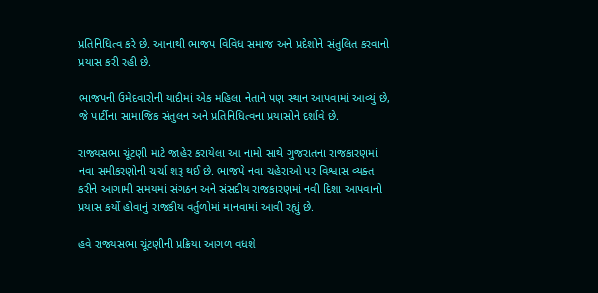પ્રતિનિધિત્વ કરે છે. આનાથી ભાજપ વિવિધ સમાજ અને પ્રદેશોને સંતુલિત કરવાનો પ્રયાસ કરી રહી છે.

ભાજપની ઉમેદવારોની યાદીમાં એક મહિલા નેતાને પણ સ્થાન આપવામાં આવ્યું છે, જે પાર્ટીના સામાજિક સંતુલન અને પ્રતિનિધિત્વના પ્રયાસોને દર્શાવે છે.

રાજ્યસભા ચૂંટણી માટે જાહેર કરાયેલા આ નામો સાથે ગુજરાતના રાજકારણમાં નવા સમીકરણોની ચર્ચા શરૂ થઈ છે. ભાજપે નવા ચહેરાઓ પર વિશ્વાસ વ્યક્ત કરીને આગામી સમયમાં સંગઠન અને સંસદીય રાજકારણમાં નવી દિશા આપવાનો પ્રયાસ કર્યો હોવાનું રાજકીય વર્તુળોમાં માનવામાં આવી રહ્યું છે.

હવે રાજ્યસભા ચૂંટણીની પ્રક્રિયા આગળ વધશે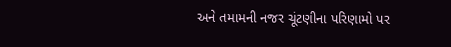અને તમામની નજર ચૂંટણીના પરિણામો પર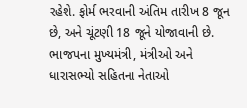રહેશે. ફોર્મ ભરવાની અંતિમ તારીખ 8 જૂન છે, અને ચૂંટણી 18 જૂને યોજાવાની છે. ભાજપના મુખ્યમંત્રી, મંત્રીઓ અને ધારાસભ્યો સહિતના નેતાઓ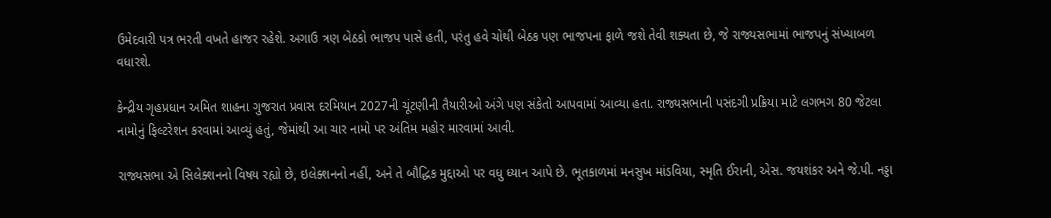ઉમેદવારી પત્ર ભરતી વખતે હાજર રહેશે. અગાઉ ત્રણ બેઠકો ભાજપ પાસે હતી, પરંતુ હવે ચોથી બેઠક પણ ભાજપના ફાળે જશે તેવી શક્યતા છે, જે રાજ્યસભામાં ભાજપનું સંખ્યાબળ વધારશે.

કેન્દ્રીય ગૃહપ્રધાન અમિત શાહના ગુજરાત પ્રવાસ દરમિયાન 2027ની ચૂંટણીની તૈયારીઓ અંગે પણ સંકેતો આપવામાં આવ્યા હતા. રાજ્યસભાની પસંદગી પ્રક્રિયા માટે લગભગ 80 જેટલા નામોનું ફિલ્ટરેશન કરવામાં આવ્યું હતું, જેમાંથી આ ચાર નામો પર અંતિમ મહોર મારવામાં આવી.

રાજ્યસભા એ સિલેક્શનનો વિષય રહ્યો છે, ઇલેક્શનનો નહીં, અને તે બૌદ્ધિક મુદ્દાઓ પર વધુ ધ્યાન આપે છે. ભૂતકાળમાં મનસુખ માંડવિયા, સ્મૃતિ ઈરાની, એસ. જયશંકર અને જે.પી. નડ્ડા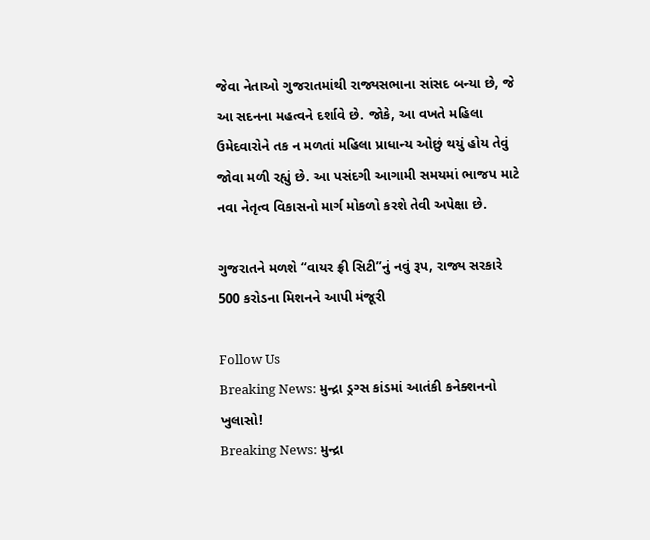જેવા નેતાઓ ગુજરાતમાંથી રાજ્યસભાના સાંસદ બન્યા છે, જે આ સદનના મહત્વને દર્શાવે છે. જોકે, આ વખતે મહિલા ઉમેદવારોને તક ન મળતાં મહિલા પ્રાધાન્ય ઓછું થયું હોય તેવું જોવા મળી રહ્યું છે. આ પસંદગી આગામી સમયમાં ભાજપ માટે નવા નેતૃત્વ વિકાસનો માર્ગ મોકળો કરશે તેવી અપેક્ષા છે.

ગુજરાતને મળશે “વાયર ફ્રી સિટી”નું નવું રૂપ, રાજ્ય સરકારે 500 કરોડના મિશનને આપી મંજૂરી

Follow Us
Breaking News: મુન્દ્રા ડ્રગ્સ કાંડમાં આતંકી કનેક્શનનો ખુલાસો!
Breaking News: મુન્દ્રા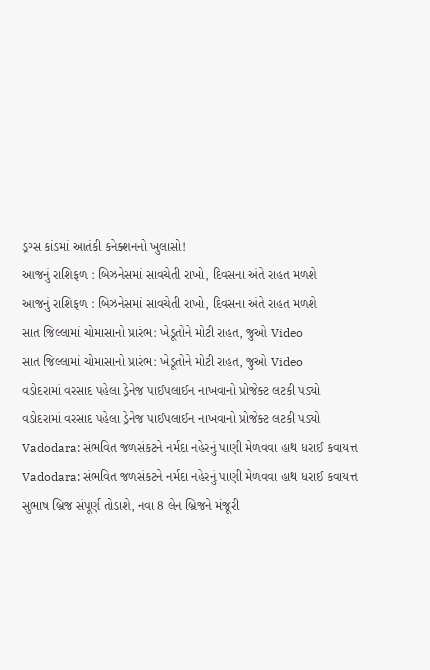ડ્રગ્સ કાંડમાં આતંકી કનેક્શનનો ખુલાસો!
આજનું રાશિફળ : બિઝનેસમાં સાવચેતી રાખો, દિવસના અંતે રાહત મળશે
આજનું રાશિફળ : બિઝનેસમાં સાવચેતી રાખો, દિવસના અંતે રાહત મળશે
સાત જિલ્લામાં ચોમાસાનો પ્રારંભ: ખેડૂતોને મોટી રાહત, જુઓ Video
સાત જિલ્લામાં ચોમાસાનો પ્રારંભ: ખેડૂતોને મોટી રાહત, જુઓ Video
વડોદરામાં વરસાદ પહેલા ડ્રેનેજ પાઈપલાઈન નાખવાનો પ્રોજેક્ટ લટકી પડ્યો
વડોદરામાં વરસાદ પહેલા ડ્રેનેજ પાઈપલાઈન નાખવાનો પ્રોજેક્ટ લટકી પડ્યો
Vadodara: સંભવિત જળસંકટને નર્મદા નહેરનું પાણી મેળવવા હાથ ધરાઈ કવાયત્ત
Vadodara: સંભવિત જળસંકટને નર્મદા નહેરનું પાણી મેળવવા હાથ ધરાઈ કવાયત્ત
સુભાષ બ્રિજ સંપૂર્ણ તોડાશે, નવા 8 લેન બ્રિજને મંજૂરી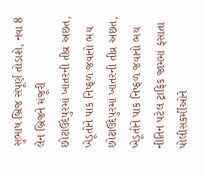સુભાષ બ્રિજ સંપૂર્ણ તોડાશે, નવા 8 લેન બ્રિજને મંજૂરી
છોટાઉદેપુરમાં ખાતરની તીવ્ર અછત, ખેડૂતોને પાક નિષ્ફળ જવાનો ભય
છોટાઉદેપુરમાં ખાતરની તીવ્ર અછત, ખેડૂતોને પાક નિષ્ફળ જવાનો ભય
નીતિન પટેલ ટ્રાફિક જામમાં ફસાતા પોલીસકર્મીઓને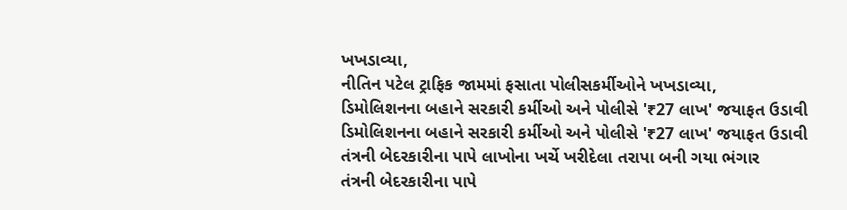ખખડાવ્યા,
નીતિન પટેલ ટ્રાફિક જામમાં ફસાતા પોલીસકર્મીઓને ખખડાવ્યા,
ડિમોલિશનના બહાને સરકારી કર્મીઓ અને પોલીસે '₹27 લાખ' જયાફત ઉડાવી
ડિમોલિશનના બહાને સરકારી કર્મીઓ અને પોલીસે '₹27 લાખ' જયાફત ઉડાવી
તંત્રની બેદરકારીના પાપે લાખોના ખર્ચે ખરીદેલા તરાપા બની ગયા ભંગાર
તંત્રની બેદરકારીના પાપે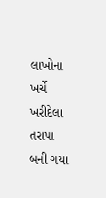લાખોના ખર્ચે ખરીદેલા તરાપા બની ગયા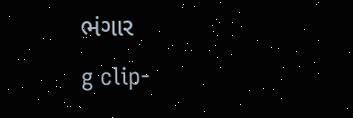ભંગાર
g clip-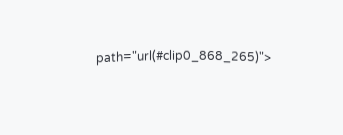path="url(#clip0_868_265)">